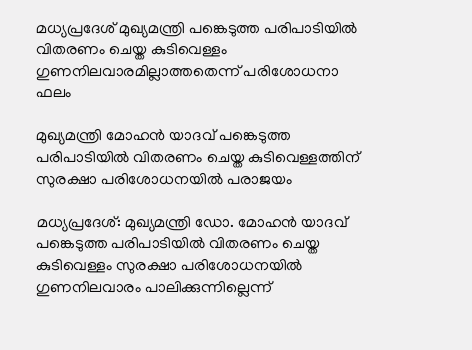മധ്യപ്രദേശ് മുഖ്യമന്ത്രി പങ്കെടുത്ത പരിപാടിയില്‍ വിതരണം ചെയ്ത കുടിവെള്ളം ഗുണനിലവാരമില്ലാത്തതെന്ന് പരിശോധനാ ഫലം

മുഖ്യമന്ത്രി മോഹന്‍ യാദവ് പങ്കെടുത്ത പരിപാടിയില്‍ വിതരണം ചെയ്ത കുടിവെള്ളത്തിന് സുരക്ഷാ പരിശോധനയില്‍ പരാജയം

മധ്യപ്രദേശ്: മുഖ്യമന്ത്രി ഡോ. മോഹന്‍ യാദവ് പങ്കെടുത്ത പരിപാടിയില്‍ വിതരണം ചെയ്ത കുടിവെള്ളം സുരക്ഷാ പരിശോധനയില്‍ ഗുണനിലവാരം പാലിക്കുന്നില്ലെന്ന്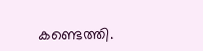കണ്ടെത്തി.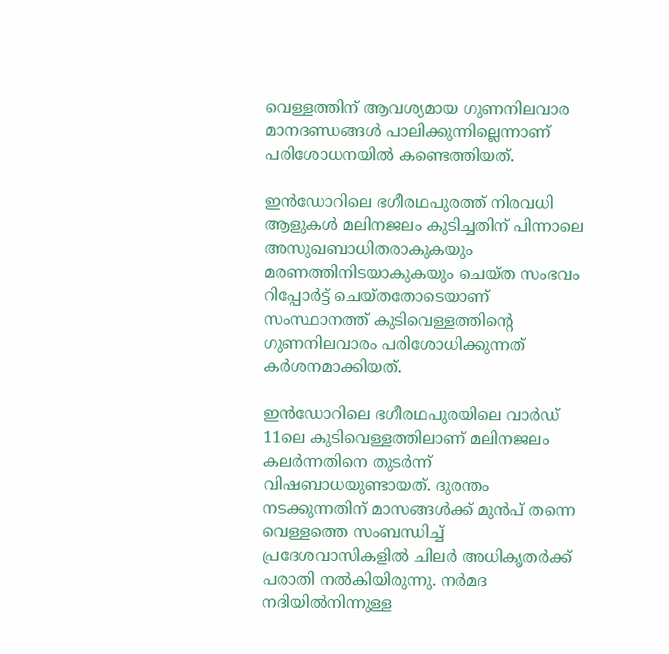വെള്ളത്തിന് ആവശ്യമായ ഗുണനിലവാര മാനദണ്ഡങ്ങള്‍ പാലിക്കുന്നില്ലെന്നാണ് പരിശോധനയില്‍ കണ്ടെത്തിയത്.

ഇന്‍ഡോറിലെ ഭഗീരഥപുരത്ത് നിരവധി ആളുകള്‍ മലിനജലം കുടിച്ചതിന് പിന്നാലെ അസുഖബാധിതരാകുകയും മരണത്തിനിടയാകുകയും ചെയ്ത സംഭവം റിപ്പോര്‍ട്ട് ചെയ്തതോടെയാണ് സംസ്ഥാനത്ത് കുടിവെള്ളത്തിന്റെ ഗുണനിലവാരം പരിശോധിക്കുന്നത് കര്‍ശനമാക്കിയത്.

ഇൻഡോറിലെ ഭഗീരഥപുരയിലെ വാർഡ് 11ലെ കുടിവെള്ളത്തിലാണ് മലിനജലം കലർന്നതിനെ തുടർന്ന് വിഷബാധയുണ്ടായത്. ദുരന്തം നടക്കുന്നതിന് മാസങ്ങൾക്ക് മുൻപ് തന്നെ വെള്ളത്തെ സംബന്ധിച്ച് പ്രദേശവാസികളിൽ ചിലർ അധികൃതർക്ക് പരാതി നൽകിയിരുന്നു. നർമദ നദിയിൽനിന്നുള്ള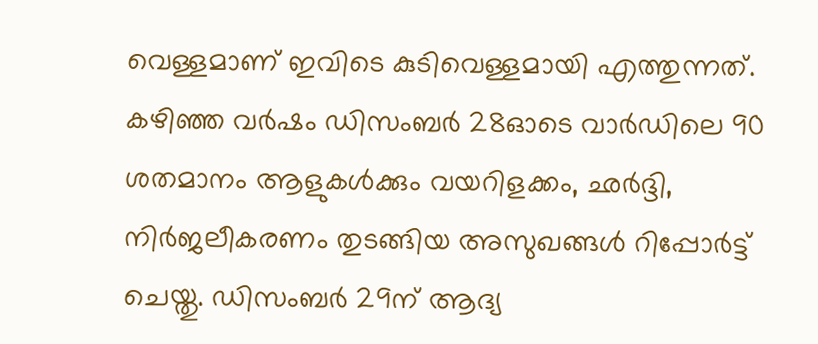വെള്ളമാണ് ഇവിടെ കുടിവെള്ളമായി എത്തുന്നത്. കഴിഞ്ഞ വര്‍ഷം ഡിസംബർ 28ഓടെ വാർഡിലെ 90 ശതമാനം ആളുകൾക്കും വയറിളക്കം, ഛർദ്ദി, നിർജലീകരണം തുടങ്ങിയ അസുഖങ്ങൾ റിപ്പോർട്ട് ചെയ്തു. ഡിസംബർ 29ന് ആദ്യ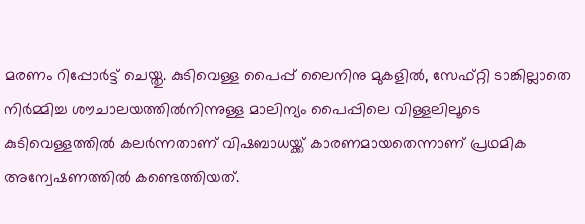മരണം റിപ്പോർട്ട് ചെയ്തു. കുടിവെള്ള പൈപ്പ് ലൈനിനു മുകളിൽ, സേഫ്റ്റി ടാങ്കില്ലാതെ നിർമ്മിച്ച ശൗചാലയത്തിൽനിന്നുള്ള മാലിന്യം പൈപ്പിലെ വിള്ളലിലൂടെ കുടിവെള്ളത്തിൽ കലർന്നതാണ് വിഷബാധയ്ക്ക് കാരണമായതെന്നാണ് പ്രഥമിക അന്വേഷണത്തിൽ കണ്ടെത്തിയത്.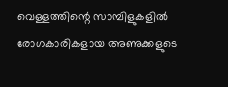വെള്ളത്തിന്റെ സാമ്പിളുകളിൽ രോഗകാരികളായ അണുക്കളുടെ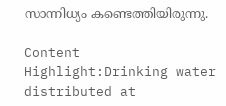സാന്നിധ്യം കണ്ടെത്തിയിരുന്നു.

Content Highlight:Drinking water distributed at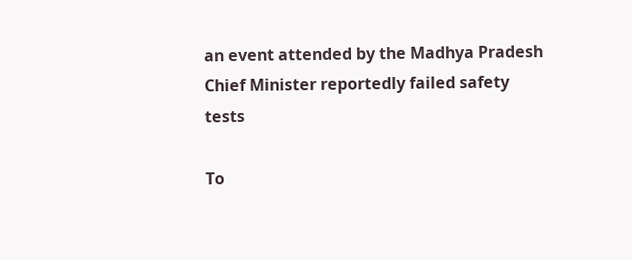an event attended by the Madhya Pradesh Chief Minister reportedly failed safety tests

To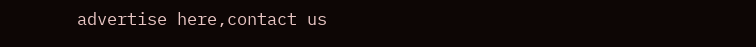advertise here,contact us